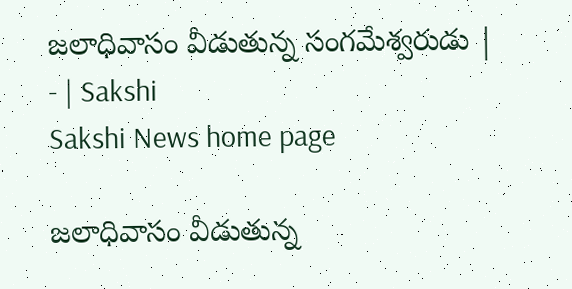జలాధివాసం వీడుతున్న సంగమేశ్వరుడు | - | Sakshi
Sakshi News home page

జలాధివాసం వీడుతున్న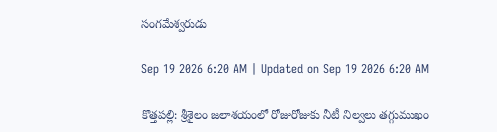సంగమేశ్వరుడు

Sep 19 2026 6:20 AM | Updated on Sep 19 2026 6:20 AM

కొత్తపల్లి: శ్రీశైలం జలాశయంలో రోజురోజుకు నీటీ నిల్వలు తగ్గుముఖం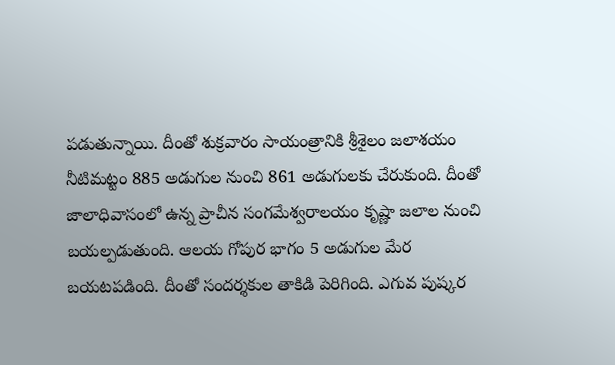పడుతున్నాయి. దీంతో శుక్రవారం సాయంత్రానికి శ్రీశైలం జలాశయం నీటిమట్టం 885 అడుగుల నుంచి 861 అడుగులకు చేరుకుంది. దీంతో జాలాధివాసంలో ఉన్న ప్రాచీన సంగమేశ్వరాలయం కృష్ణా జలాల నుంచి బయల్పడుతుంది. ఆలయ గోపుర భాగం 5 అడుగుల మేర బయటపడింది. దీంతో సందర్శకుల తాకిడి పెరిగింది. ఎగువ పుష్కర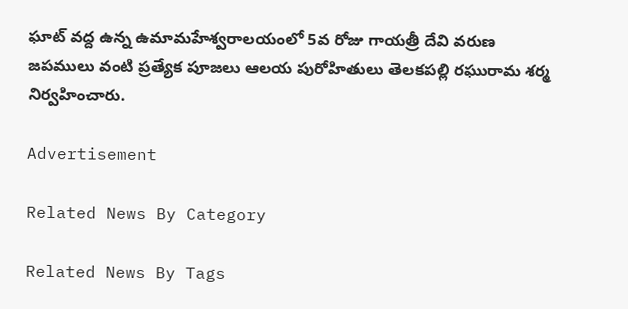ఘాట్‌ వద్ద ఉన్న ఉమామహేశ్వరాలయంలో 5వ రోజు గాయత్రీ దేవి వరుణ జపములు వంటి ప్రత్యేక పూజలు ఆలయ పురోహితులు తెలకపల్లి రఘురామ శర్మ నిర్వహించారు.

Advertisement

Related News By Category

Related News By Tags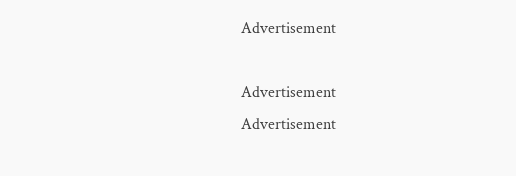Advertisement

Advertisement
Advertisement